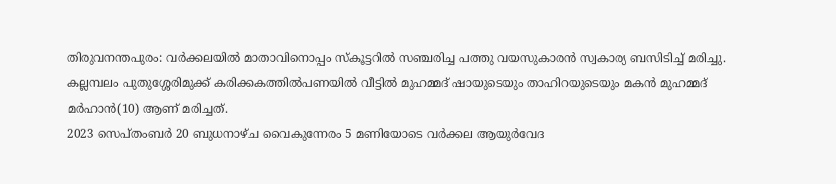തിരുവനന്തപുരം: വർക്കലയിൽ മാതാവിനൊപ്പം സ്കൂട്ടറിൽ സഞ്ചരിച്ച പത്തു വയസുകാരൻ സ്വകാര്യ ബസിടിച്ച് മരിച്ചു. കല്ലമ്പലം പുതുശ്ശേരിമുക്ക് കരിക്കകത്തിൽപണയിൽ വീട്ടിൽ മുഹമ്മദ് ഷായുടെയും താഹിറയുടെയും മകൻ മുഹമ്മദ് മർഹാൻ(10) ആണ് മരിച്ചത്.
2023 സെപ്തംബർ 20 ബുധനാഴ്ച വൈകുന്നേരം 5 മണിയോടെ വർക്കല ആയുർവേദ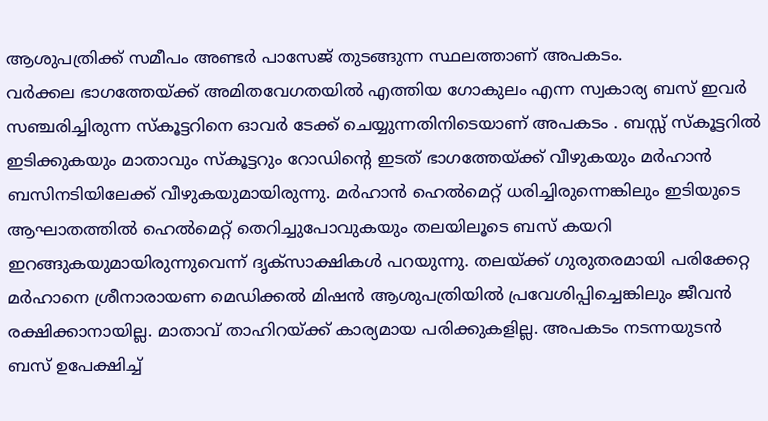ആശുപത്രിക്ക് സമീപം അണ്ടർ പാസേജ് തുടങ്ങുന്ന സ്ഥലത്താണ് അപകടം.
വർക്കല ഭാഗത്തേയ്ക്ക് അമിതവേഗതയിൽ എത്തിയ ഗോകുലം എന്ന സ്വകാര്യ ബസ് ഇവർ സഞ്ചരിച്ചിരുന്ന സ്കൂട്ടറിനെ ഓവർ ടേക്ക് ചെയ്യുന്നതിനിടെയാണ് അപകടം . ബസ്സ് സ്കൂട്ടറിൽ ഇടിക്കുകയും മാതാവും സ്കൂട്ടറും റോഡിന്റെ ഇടത് ഭാഗത്തേയ്ക്ക് വീഴുകയും മർഹാൻ ബസിനടിയിലേക്ക് വീഴുകയുമായിരുന്നു. മർഹാൻ ഹെൽമെറ്റ് ധരിച്ചിരുന്നെങ്കിലും ഇടിയുടെ ആഘാതത്തിൽ ഹെൽമെറ്റ് തെറിച്ചുപോവുകയും തലയിലൂടെ ബസ് കയറി ഇറങ്ങുകയുമായിരുന്നുവെന്ന് ദൃക്സാക്ഷികൾ പറയുന്നു. തലയ്ക്ക് ഗുരുതരമായി പരിക്കേറ്റ മർഹാനെ ശ്രീനാരായണ മെഡിക്കൽ മിഷൻ ആശുപത്രിയിൽ പ്രവേശിപ്പിച്ചെങ്കിലും ജീവൻ രക്ഷിക്കാനായില്ല. മാതാവ് താഹിറയ്ക്ക് കാര്യമായ പരിക്കുകളില്ല. അപകടം നടന്നയുടൻ ബസ് ഉപേക്ഷിച്ച്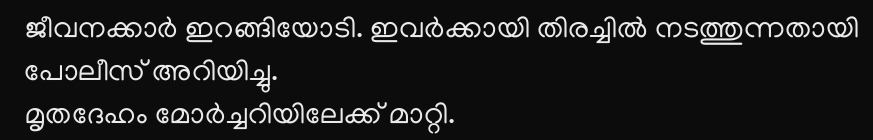ജീവനക്കാർ ഇറങ്ങിയോടി. ഇവർക്കായി തിരച്ചിൽ നടത്തുന്നതായി പോലീസ് അറിയിച്ചു.
മൃതദേഹം മോർച്ചറിയിലേക്ക് മാറ്റി.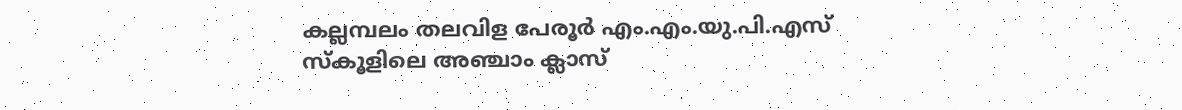കല്ലമ്പലം തലവിള പേരൂർ എം.എം.യു.പി.എസ് സ്കൂളിലെ അഞ്ചാം ക്ലാസ്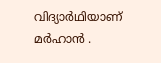വിദ്യാർഥിയാണ് മർഹാൻ .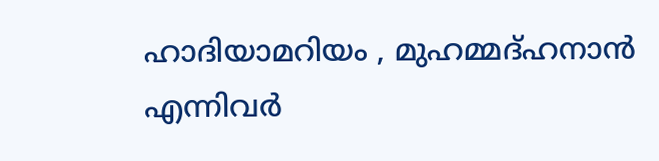ഹാദിയാമറിയം , മുഹമ്മദ്ഹനാൻ എന്നിവർ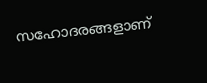സഹോദരങ്ങളാണ്